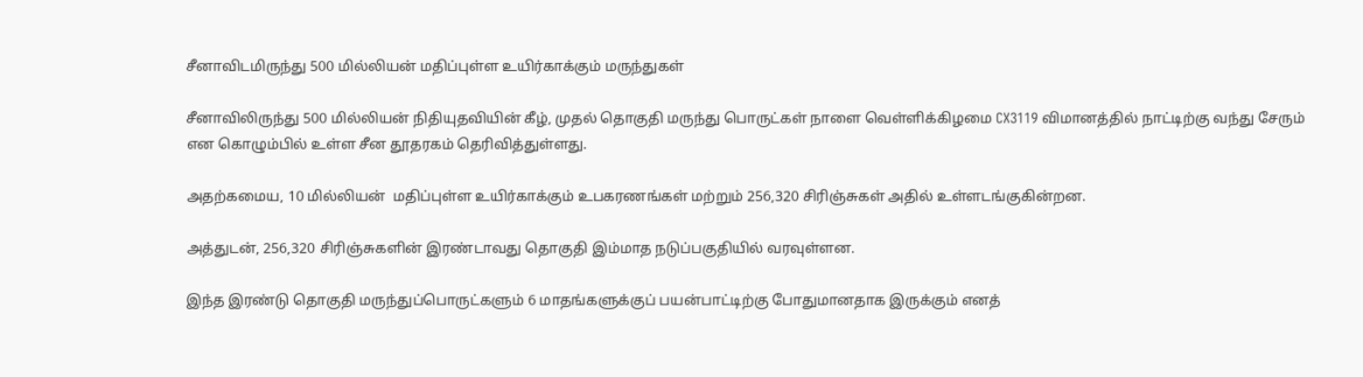சீனாவிடமிருந்து 500 மில்லியன் மதிப்புள்ள உயிர்காக்கும் மருந்துகள்

சீனாவிலிருந்து 500 மில்லியன் நிதியுதவியின் கீழ், முதல் தொகுதி மருந்து பொருட்கள் நாளை வெள்ளிக்கிழமை CX3119 விமானத்தில் நாட்டிற்கு வந்து சேரும் என கொழும்பில் உள்ள சீன தூதரகம் தெரிவித்துள்ளது.

அதற்கமைய, 10 மில்லியன்  மதிப்புள்ள உயிர்காக்கும் உபகரணங்கள் மற்றும் 256,320 சிரிஞ்சுகள் அதில் உள்ளடங்குகின்றன.

அத்துடன், 256,320 சிரிஞ்சுகளின் இரண்டாவது தொகுதி இம்மாத நடுப்பகுதியில் வரவுள்ளன.

இந்த இரண்டு தொகுதி மருந்துப்பொருட்களும் 6 மாதங்களுக்குப் பயன்பாட்டிற்கு போதுமானதாக இருக்கும் எனத்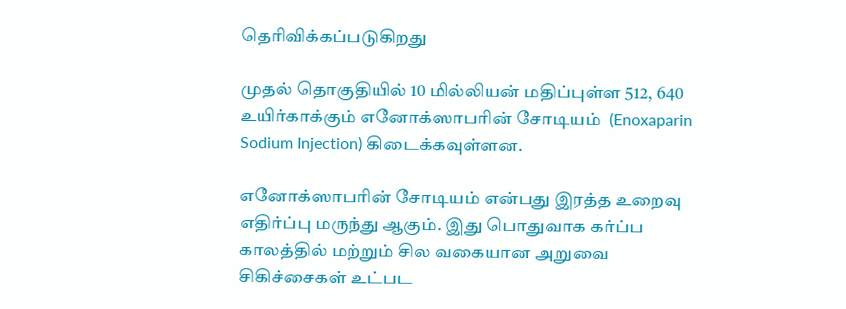தெரிவிக்கப்படுகிறது

முதல் தொகுதியில் 10 மில்லியன் மதிப்புள்ள 512, 640 உயிர்காக்கும் எனோக்ஸாபரின் சோடியம்  (Enoxaparin Sodium Injection) கிடைக்கவுள்ளன.

எனோக்ஸாபரின் சோடியம் என்பது இரத்த உறைவு எதிர்ப்பு மருந்து ஆகும். இது பொதுவாக கர்ப்ப காலத்தில் மற்றும் சில வகையான அறுவை சிகிச்சைகள் உட்பட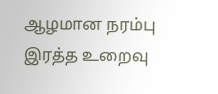ஆழமான நரம்பு இரத்த உறைவு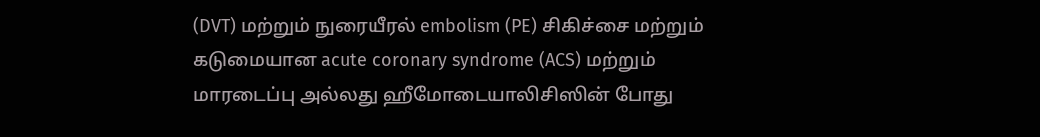(DVT) மற்றும் நுரையீரல் embolism (PE) சிகிச்சை மற்றும் கடுமையான acute coronary syndrome (ACS) மற்றும் மாரடைப்பு அல்லது ஹீமோடையாலிசிஸின் போது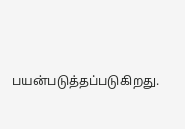பயன்படுத்தப்படுகிறது.